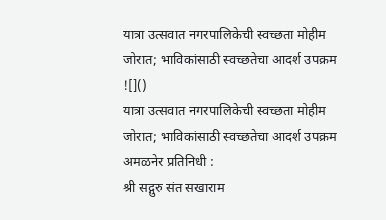यात्रा उत्सवात नगरपालिकेची स्वच्छता मोहीम जोरात; भाविकांसाठी स्वच्छतेचा आदर्श उपक्रम
![]()
यात्रा उत्सवात नगरपालिकेची स्वच्छता मोहीम जोरात; भाविकांसाठी स्वच्छतेचा आदर्श उपक्रम
अमळनेर प्रतिनिधी :
श्री सद्गुरु संत सखाराम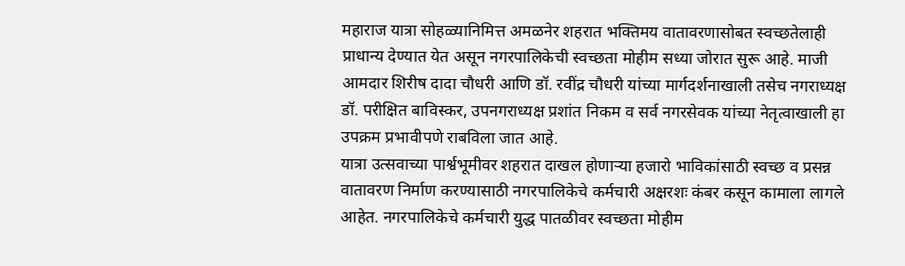महाराज यात्रा सोहळ्यानिमित्त अमळनेर शहरात भक्तिमय वातावरणासोबत स्वच्छतेलाही प्राधान्य देण्यात येत असून नगरपालिकेची स्वच्छता मोहीम सध्या जोरात सुरू आहे. माजी आमदार शिरीष दादा चौधरी आणि डॉ. रवींद्र चौधरी यांच्या मार्गदर्शनाखाली तसेच नगराध्यक्ष डॉ. परीक्षित बाविस्कर, उपनगराध्यक्ष प्रशांत निकम व सर्व नगरसेवक यांच्या नेतृत्वाखाली हा उपक्रम प्रभावीपणे राबविला जात आहे.
यात्रा उत्सवाच्या पार्श्वभूमीवर शहरात दाखल होणाऱ्या हजारो भाविकांसाठी स्वच्छ व प्रसन्न वातावरण निर्माण करण्यासाठी नगरपालिकेचे कर्मचारी अक्षरशः कंबर कसून कामाला लागले आहेत. नगरपालिकेचे कर्मचारी युद्ध पातळीवर स्वच्छता मोहीम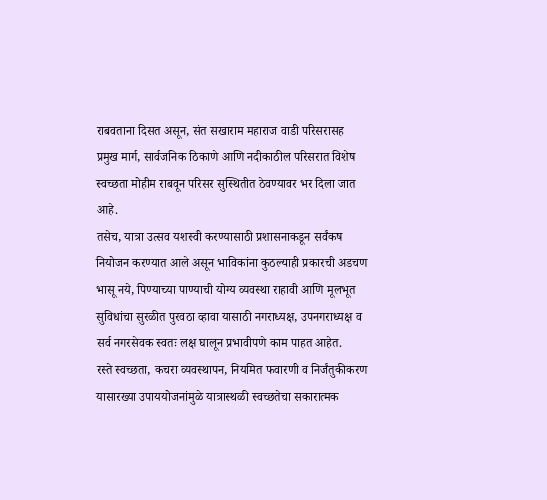राबवताना दिसत असून, संत सखाराम महाराज वाडी परिसरासह प्रमुख मार्ग, सार्वजनिक ठिकाणे आणि नदीकाठील परिसरात विशेष स्वच्छता मोहीम राबवून परिसर सुस्थितीत ठेवण्यावर भर दिला जात आहे.
तसेच, यात्रा उत्सव यशस्वी करण्यासाठी प्रशासनाकडून सर्वंकष नियोजन करण्यात आले असून भाविकांना कुठल्याही प्रकारची अडचण भासू नये, पिण्याच्या पाण्याची योग्य व्यवस्था राहावी आणि मूलभूत सुविधांचा सुरळीत पुरवठा व्हावा यासाठी नगराध्यक्ष, उपनगराध्यक्ष व सर्व नगरसेवक स्वतः लक्ष घालून प्रभावीपणे काम पाहत आहेत.
रस्ते स्वच्छता, कचरा व्यवस्थापन, नियमित फवारणी व निर्जंतुकीकरण यासारख्या उपाययोजनांमुळे यात्रास्थळी स्वच्छतेचा सकारात्मक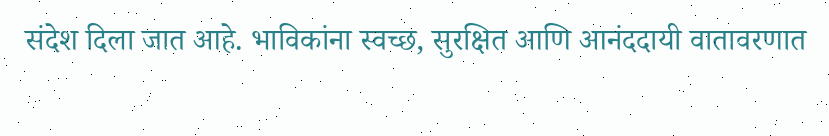संदेश दिला जात आहे. भाविकांना स्वच्छ, सुरक्षित आणि आनंददायी वातावरणात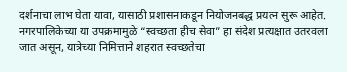दर्शनाचा लाभ घेता यावा, यासाठी प्रशासनाकडून नियोजनबद्ध प्रयत्न सुरू आहेत.
नगरपालिकेच्या या उपक्रमामुळे “स्वच्छता हीच सेवा” हा संदेश प्रत्यक्षात उतरवला जात असून, यात्रेच्या निमित्ताने शहरात स्वच्छतेचा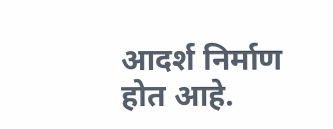आदर्श निर्माण होत आहे.